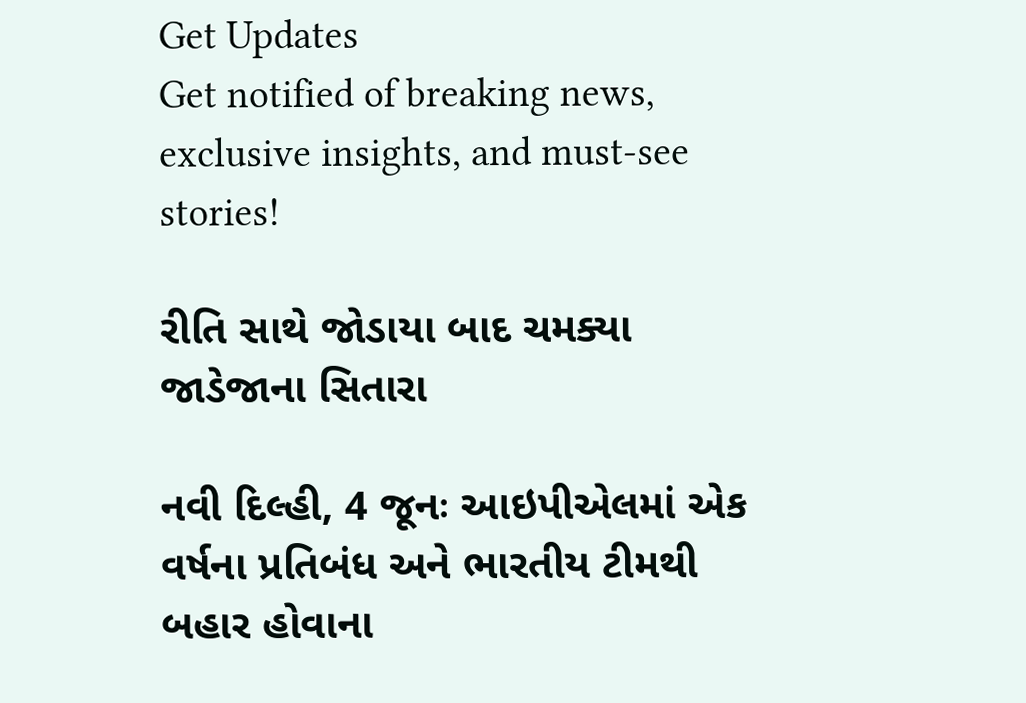Get Updates
Get notified of breaking news, exclusive insights, and must-see stories!

રીતિ સાથે જોડાયા બાદ ચમક્યા જાડેજાના સિતારા

નવી દિલ્હી, 4 જૂનઃ આઇપીએલમાં એક વર્ષના પ્રતિબંધ અને ભારતીય ટીમથી બહાર હોવાના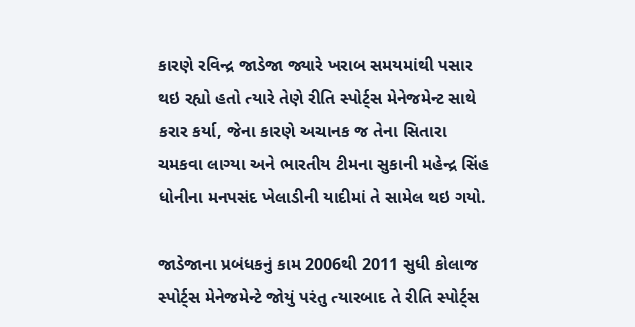કારણે રવિન્દ્ર જાડેજા જ્યારે ખરાબ સમયમાંથી પસાર થઇ રહ્યો હતો ત્યારે તેણે રીતિ સ્પોર્ટ્સ મેનેજમેન્ટ સાથે કરાર કર્યા, જેના કારણે અચાનક જ તેના સિતારા ચમકવા લાગ્યા અને ભારતીય ટીમના સુકાની મહેન્દ્ર સિંહ ધોનીના મનપસંદ ખેલાડીની યાદીમાં તે સામેલ થઇ ગયો.

જાડેજાના પ્રબંધકનું કામ 2006થી 2011 સુધી કોલાજ સ્પોર્ટ્સ મેનેજમેન્ટે જોયું પરંતુ ત્યારબાદ તે રીતિ સ્પોર્ટ્સ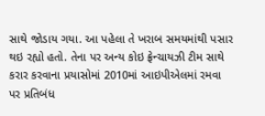સાથે જોડાય ગયા. આ પહેલા તે ખરાબ સમયમાંથી પસાર થઇ રહ્યો હતો. તેના પર અન્ય કોઇ ફ્રેન્ચાયઝી ટીમ સાથે કરાર કરવાના પ્રયાસોમાં 2010માં આઇપીએલમાં રમવા પર પ્રતિબંધ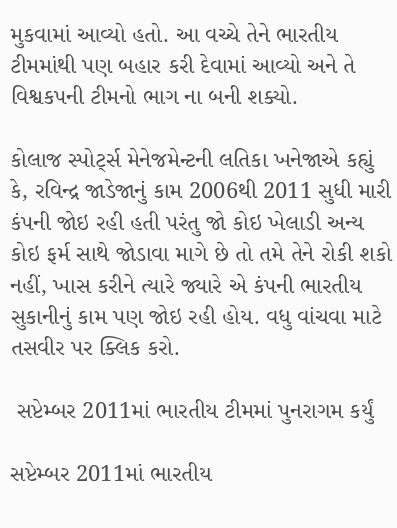મુકવામાં આવ્યો હતો. આ વચ્ચે તેને ભારતીય ટીમમાંથી પણ બહાર કરી દેવામાં આવ્યો અને તે વિશ્વકપની ટીમનો ભાગ ના બની શક્યો.

કોલાજ સ્પોર્ટ્સ મેનેજમેન્ટની લતિકા ખનેજાએ કહ્યું કે, રવિન્દ્ર જાડેજાનું કામ 2006થી 2011 સુધી મારી કંપની જોઇ રહી હતી પરંતુ જો કોઇ ખેલાડી અન્ય કોઇ ફર્મ સાથે જોડાવા માગે છે તો તમે તેને રોકી શકો નહીં, ખાસ કરીને ત્યારે જ્યારે એ કંપની ભારતીય સુકાનીનું કામ પણ જોઇ રહી હોય. વધુ વાંચવા માટે તસવીર પર ક્લિક કરો.

 સપ્ટેમ્બર 2011માં ભારતીય ટીમમાં પુનરાગમ કર્યું

સપ્ટેમ્બર 2011માં ભારતીય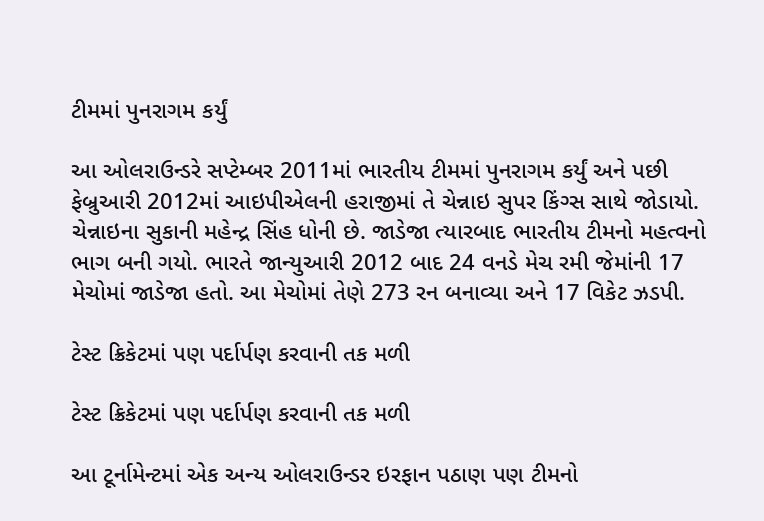ટીમમાં પુનરાગમ કર્યું

આ ઓલરાઉન્ડરે સપ્ટેમ્બર 2011માં ભારતીય ટીમમાં પુનરાગમ કર્યું અને પછી ફેબ્રુઆરી 2012માં આઇપીએલની હરાજીમાં તે ચેન્નાઇ સુપર કિંગ્સ સાથે જોડાયો. ચેન્નાઇના સુકાની મહેન્દ્ર સિંહ ધોની છે. જાડેજા ત્યારબાદ ભારતીય ટીમનો મહત્વનો ભાગ બની ગયો. ભારતે જાન્યુઆરી 2012 બાદ 24 વનડે મેચ રમી જેમાંની 17 મેચોમાં જાડેજા હતો. આ મેચોમાં તેણે 273 રન બનાવ્યા અને 17 વિકેટ ઝડપી.

ટેસ્ટ ક્રિકેટમાં પણ પર્દાર્પણ કરવાની તક મળી

ટેસ્ટ ક્રિકેટમાં પણ પર્દાર્પણ કરવાની તક મળી

આ ટૂર્નામેન્ટમાં એક અન્ય ઓલરાઉન્ડર ઇરફાન પઠાણ પણ ટીમનો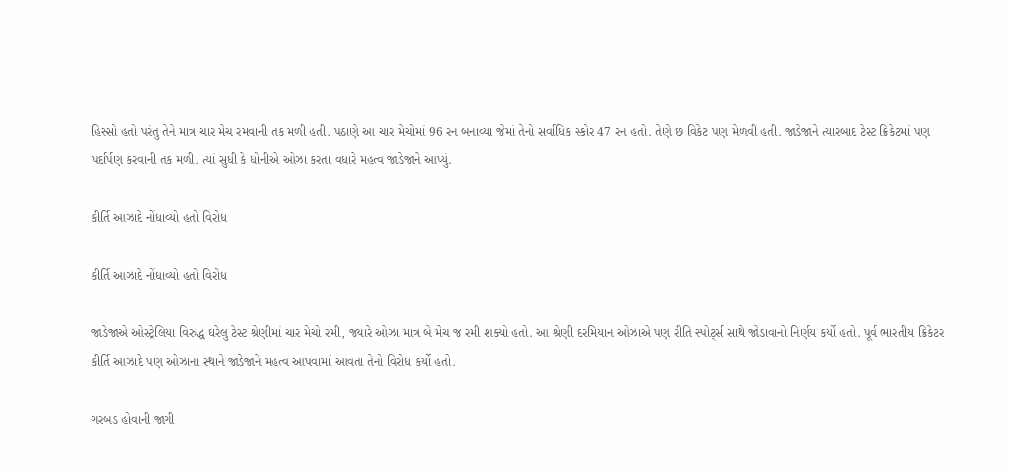હિસ્સો હતો પરંતુ તેને માત્ર ચાર મેચ રમવાની તક મળી હતી. પઠાણે આ ચાર મેચોમાં 96 રન બનાવ્યા જેમાં તેનો સર્વાધિક સ્કોર 47 રન હતો. તેણે છ વિકેટ પણ મેળવી હતી. જાડેજાને ત્યારબાદ ટેસ્ટ ક્રિકેટમાં પણ પર્દાર્પણ કરવાની તક મળી. ત્યાં સુધી કે ધોનીએ ઓઝા કરતા વધારે મહત્વ જાડેજાને આપ્યું.

કીર્તિ આઝાદે નોંધાવ્યો હતો વિરોધ

કીર્તિ આઝાદે નોંધાવ્યો હતો વિરોધ

જાડેજાએ ઓસ્ટ્રેલિયા વિરુદ્ધ ઘરેલુ ટેસ્ટ શ્રેણીમાં ચાર મેચો રમી, જ્યારે ઓઝા માત્ર બે મેચ જ રમી શક્યો હતો. આ શ્રેણી દરમિયાન ઓઝાએ પણ રીતિ સ્પોર્ટ્સ સાથે જોડાવાનો નિર્ણય કર્યો હતો. પૂર્વ ભારતીય ક્રિકેટર કીર્તિ આઝાદે પણ ઓઝાના સ્થાને જાડેજાને મહત્વ આપવામાં આવતા તેનો વિરોધ કર્યો હતો.

ગરબડ હોવાની જાગી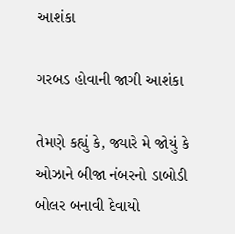આશંકા

ગરબડ હોવાની જાગી આશંકા

તેમણે કહ્યું કે, જ્યારે મે જોયું કે ઓઝાને બીજા નંબરનો ડાબોડી બોલર બનાવી દેવાયો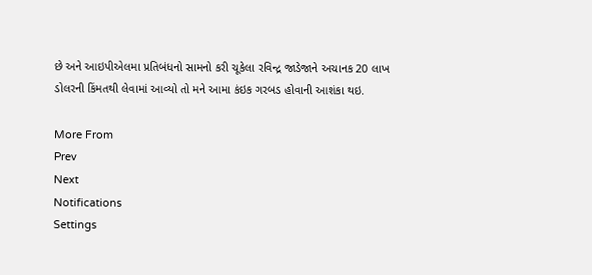છે અને આઇપીએલમા પ્રતિબંધનો સામનો કરી ચૂકેલા રવિન્દ્ર જાડેજાને અચાનક 20 લાખ ડોલરની કિંમતથી લેવામાં આવ્યો તો મને આમા કંઇક ગરબડ હોવાની આશંકા થઇ.

More From
Prev
Next
Notifications
Settings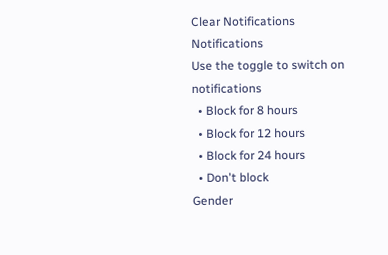Clear Notifications
Notifications
Use the toggle to switch on notifications
  • Block for 8 hours
  • Block for 12 hours
  • Block for 24 hours
  • Don't block
Gender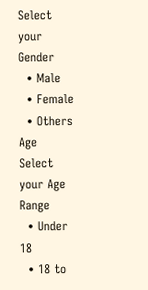Select your Gender
  • Male
  • Female
  • Others
Age
Select your Age Range
  • Under 18
  • 18 to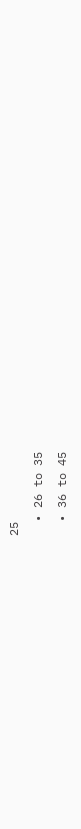25
  • 26 to 35
  • 36 to 45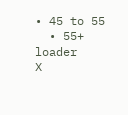• 45 to 55
  • 55+
loader
X